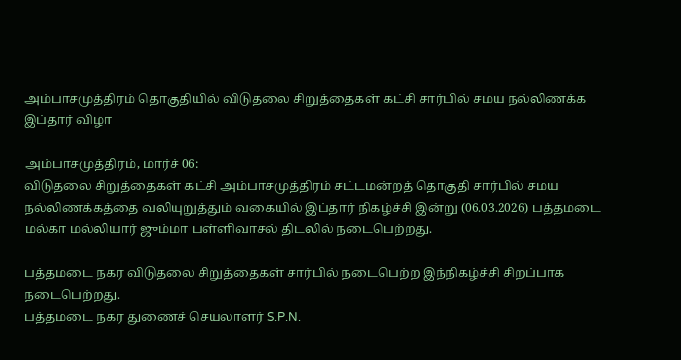அம்பாசமுத்திரம் தொகுதியில் விடுதலை சிறுத்தைகள் கட்சி சார்பில் சமய நல்லிணக்க இப்தார் விழா

அம்பாசமுத்திரம், மார்ச் 06:
விடுதலை சிறுத்தைகள் கட்சி அம்பாசமுத்திரம் சட்டமன்றத் தொகுதி சார்பில் சமய நல்லிணக்கத்தை வலியுறுத்தும் வகையில் இப்தார் நிகழ்ச்சி இன்று (06.03.2026) பத்தமடை மல்கா மல்லியார் ஜும்மா பள்ளிவாசல் திடலில் நடைபெற்றது.

பத்தமடை நகர விடுதலை சிறுத்தைகள் சார்பில் நடைபெற்ற இந்நிகழ்ச்சி சிறப்பாக நடைபெற்றது.
பத்தமடை நகர துணைச் செயலாளர் S.P.N.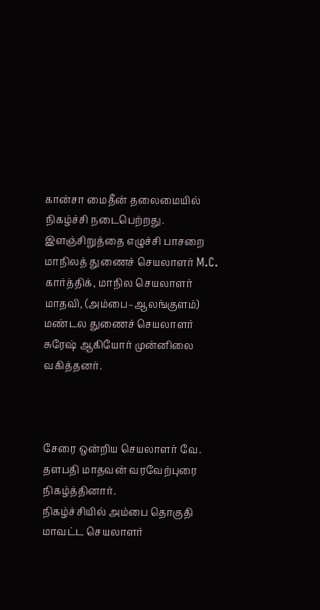கான்சா மைதீன் தலைமையில் நிகழ்ச்சி நடைபெற்றது. இளஞ்சிறுத்தை எழுச்சி பாசறை மாநிலத் துணைச் செயலாளர் M.C. கார்த்திக், மாநில செயலாளர் மாதவி, (அம்பை–ஆலங்குளம்) மண்டல துணைச் செயலாளர் சுரேஷ் ஆகியோர் முன்னிலை வகித்தனர்.



சேரை ஒன்றிய செயலாளர் வே. தளபதி மாதவன் வரவேற்புரை நிகழ்த்தினார்.
நிகழ்ச்சியில் அம்பை தொகுதி மாவட்ட செயலாளர்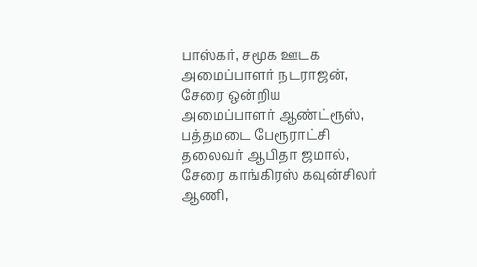பாஸ்கர், சமூக ஊடக அமைப்பாளர் நடராஜன், சேரை ஒன்றிய அமைப்பாளர் ஆண்ட்ரூஸ், பத்தமடை பேரூராட்சி தலைவர் ஆபிதா ஜமால், சேரை காங்கிரஸ் கவுன்சிலர் ஆணி,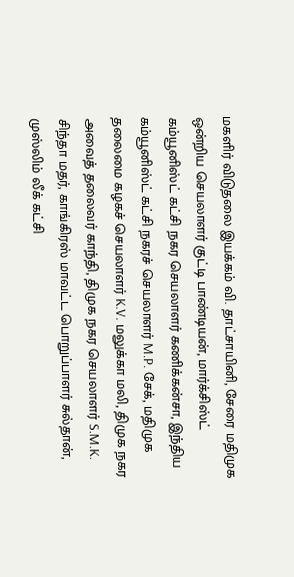மகளிர் விடுதலை இயக்கம் வி. தாட்சாயினி, சேரை மதிமுக ஒன்றிய செயலாளர் குட்டி பாண்டியன், மார்க்சிஸ்ட் கம்யூனிஸ்ட் கட்சி நகர செயலாளர் கணிக்கன்சா, இந்திய கம்யூனிஸ்ட் கட்சி நகரச் செயலாளர் M.P. சேக், மதிமுக தலைமை கழகச் செயலாளர் K.V. மலுக்கா மலி, திமுக நகர அவைத் தலைவர் காந்தி, திமுக நகர செயலாளர் S.M.K. சிந்தா மதர், காங்கிரஸ் மாவட்ட பொறுப்பாளர் சுல்தான், முஸ்லிம் லீக் கட்சி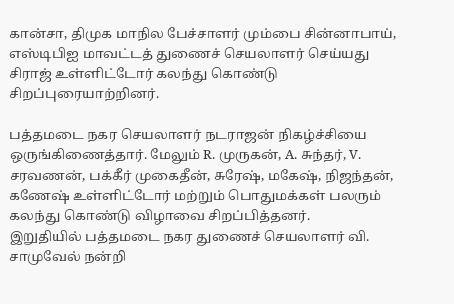கான்சா, திமுக மாநில பேச்சாளர் மும்பை சின்னாபாய், எஸ்டிபிஐ மாவட்டத் துணைச் செயலாளர் செய்யது சிராஜ் உள்ளிட்டோர் கலந்து கொண்டு சிறப்புரையாற்றினர்.

பத்தமடை நகர செயலாளர் நடராஜன் நிகழ்ச்சியை ஒருங்கிணைத்தார். மேலும் R. முருகன், A. சுந்தர், V. சரவணன், பக்கீர் முகைதீன், சுரேஷ், மகேஷ், நிஜந்தன், கணேஷ் உள்ளிட்டோர் மற்றும் பொதுமக்கள் பலரும் கலந்து கொண்டு விழாவை சிறப்பித்தனர்.
இறுதியில் பத்தமடை நகர துணைச் செயலாளர் வி. சாமுவேல் நன்றி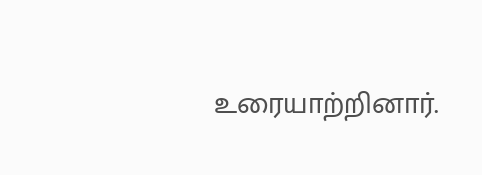உரையாற்றினார்.